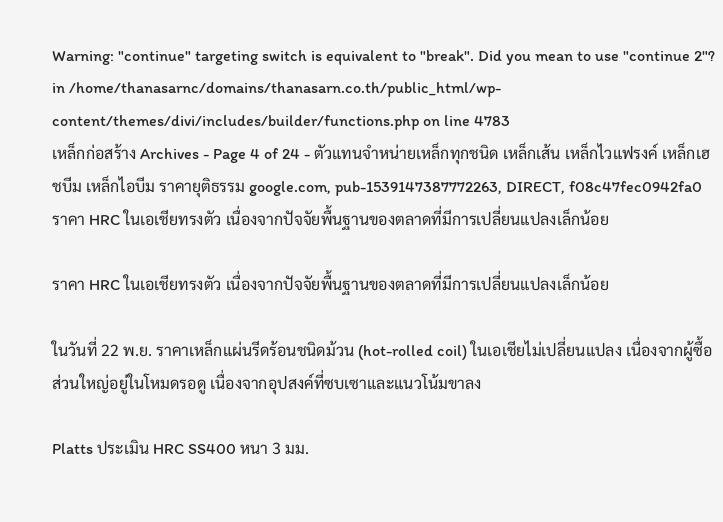Warning: "continue" targeting switch is equivalent to "break". Did you mean to use "continue 2"? in /home/thanasarnc/domains/thanasarn.co.th/public_html/wp-content/themes/divi/includes/builder/functions.php on line 4783
เหล็กก่อสร้าง Archives - Page 4 of 24 - ตัวแทนจำหน่ายเหล็กทุกชนิด เหล็กเส้น เหล็กไวแฟรงค์ เหล็กเฮชบีม เหล็กไอบีม ราคายุติธรรม google.com, pub-1539147387772263, DIRECT, f08c47fec0942fa0
ราคา HRC ในเอเชียทรงตัว เนื่องจากปัจจัยพื้นฐานของตลาดที่มีการเปลี่ยนแปลงเล็กน้อย

ราคา HRC ในเอเชียทรงตัว เนื่องจากปัจจัยพื้นฐานของตลาดที่มีการเปลี่ยนแปลงเล็กน้อย

ในวันที่ 22 พ.ย. ราคาเหล็กแผ่นรีดร้อนชนิดม้วน (hot-rolled coil) ในเอเชียไม่เปลี่ยนแปลง เนื่องจากผู้ซื้อส่วนใหญ่อยู่ในโหมดรอดู เนื่องจากอุปสงค์ที่ซบเซาและแนวโน้มขาลง

Platts ประเมิน HRC SS400 หนา 3 มม.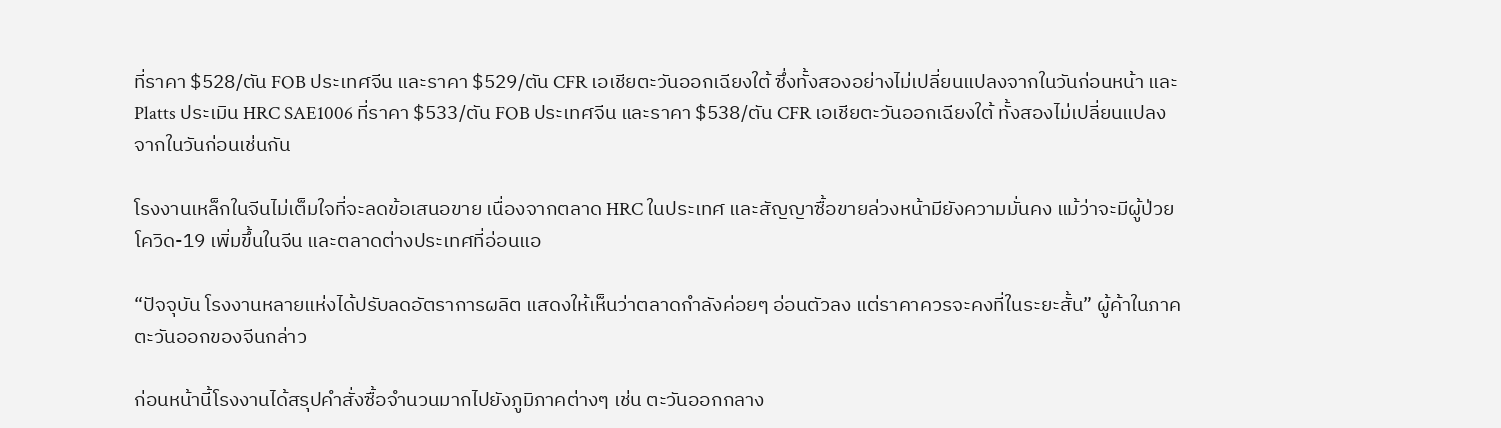ที่ราคา $528/ตัน FOB ประเทศจีน และราคา $529/ตัน CFR เอเชียตะวันออกเฉียงใต้ ซึ่งทั้งสองอย่างไม่เปลี่ยนแปลงจากในวันก่อนหน้า และ Platts ประเมิน HRC SAE1006 ที่ราคา $533/ตัน FOB ประเทศจีน และราคา $538/ตัน CFR เอเชียตะวันออกเฉียงใต้ ทั้งสองไม่เปลี่ยนแปลงจากในวันก่อนเช่นกัน

โรงงานเหล็กในจีนไม่เต็มใจที่จะลดข้อเสนอขาย เนื่องจากตลาด HRC ในประเทศ และสัญญาซื้อขายล่วงหน้ามียังความมั่นคง แม้ว่าจะมีผู้ป่วยโควิด-19 เพิ่มขึ้นในจีน และตลาดต่างประเทศที่อ่อนแอ

“ปัจจุบัน โรงงานหลายแห่งได้ปรับลดอัตราการผลิต แสดงให้เห็นว่าตลาดกำลังค่อยๆ อ่อนตัวลง แต่ราคาควรจะคงที่ในระยะสั้น” ผู้ค้าในภาคตะวันออกของจีนกล่าว

ก่อนหน้านี้โรงงานได้สรุปคำสั่งซื้อจำนวนมากไปยังภูมิภาคต่างๆ เช่น ตะวันออกกลาง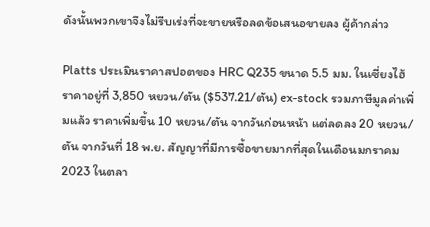ดังนั้นพวกเขาจึงไม่รีบเร่งที่จะขายหรือลดข้อเสนอขายลง ผู้ค้ากล่าว

Platts ประเมินราคาสปอตของ HRC Q235 ขนาด 5.5 มม. ในเซี่ยงไฮ้ ราคาอยู่ที่ 3,850 หยวน/ตัน ($537.21/ตัน) ex-stock รวมภาษีมูลค่าเพิ่มแล้ว ราคาเพิ่มขึ้น 10 หยวน/ตัน จากวันก่อนหน้า แต่ลดลง 20 หยวน/ตัน จากวันที่ 18 พ.ย. สัญญาที่มีการซื้อขายมากที่สุดในเดือนมกราคม 2023 ในตลา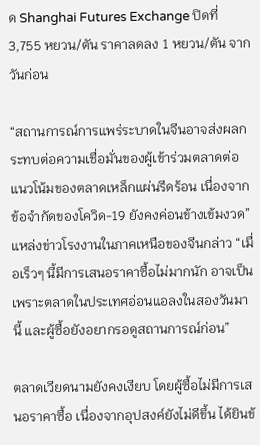ด Shanghai Futures Exchange ปิดที่ 3,755 หยวน/ตัน ราคาลดลง 1 หยวน/ตัน จากวันก่อน

“สถานการณ์การแพร่ระบาดในจีนอาจส่งผลกระทบต่อความเชื่อมั่นของผู้เข้าร่วมตลาดต่อแนวโน้มของตลาดเหล็กแผ่นรีดร้อน เนื่องจากข้อจำกัดของโควิด-19 ยังคงค่อนข้างเข้มงวด” แหล่งข่าวโรงงานในภาคเหนือของจีนกล่าว “เมื่อเร็วๆ นี้มีการเสนอราคาซื้อไม่มากนัก อาจเป็นเพราะตลาดในประเทศอ่อนแอลงในสองวันมานี้ และผู้ซื้อยังอยากรอดูสถานการณ์ก่อน”

ตลาดเวียดนามยังคงเงียบ โดยผู้ซื้อไม่มีการเสนอราคาซื้อ เนื่องจากอุปสงค์ยังไม่ดีขึ้น ได้ยินข้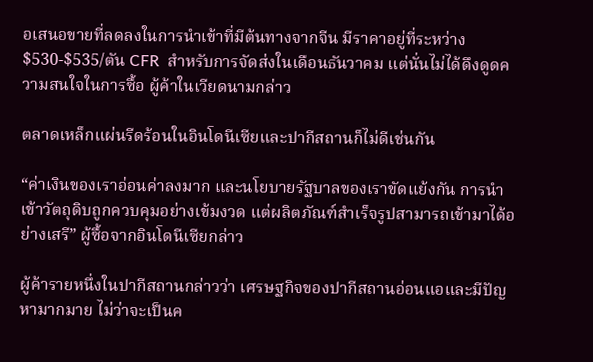อเสนอขายที่ลดลงในการนำเข้าที่มีต้นทางจากจีน มีราคาอยู่ที่ระหว่าง $530-$535/ตัน CFR  สำหรับการจัดส่งในเดือนธันวาคม แต่นั่นไม่ได้ดึงดูดความสนใจในการซื้อ ผู้ค้าในเวียดนามกล่าว

ตลาดเหล็กแผ่นรีดร้อนในอินโดนีเซียและปากีสถานก็ไม่ดีเช่นกัน

“ค่าเงินของเราอ่อนค่าลงมาก และนโยบายรัฐบาลของเราขัดแย้งกัน การนำเข้าวัตถุดิบถูกควบคุมอย่างเข้มงวด แต่ผลิตภัณฑ์สำเร็จรูปสามารถเข้ามาได้อย่างเสรี” ผู้ซื้อจากอินโดนีเซียกล่าว

ผู้ค้ารายหนึ่งในปากีสถานกล่าวว่า เศรษฐกิจของปากีสถานอ่อนแอและมีปัญหามากมาย ไม่ว่าจะเป็นค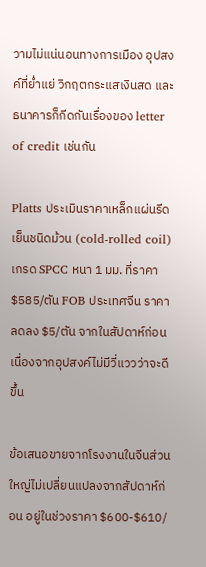วามไม่แน่นอนทางการเมือง อุปสงค์ที่ย่ำแย่ วิกฤตกระแสเงินสด และธนาคารก็กีดกันเรื่องของ letter of credit เช่นกัน

Platts ประเมินราคาเหล็กแผ่นรีดเย็นชนิดม้วน (cold-rolled coil) เกรด SPCC หนา 1 มม. ที่ราคา $585/ตัน FOB ประเทศจีน ราคาลดลง $5/ตัน จากในสัปดาห์ก่อน เนื่องจากอุปสงค์ไม่มีวี่แววว่าจะดีขึ้น

ข้อเสนอขายจากโรงงานในจีนส่วนใหญ่ไม่เปลี่ยนแปลงจากสัปดาห์ก่อน อยู่ในช่วงราคา $600-$610/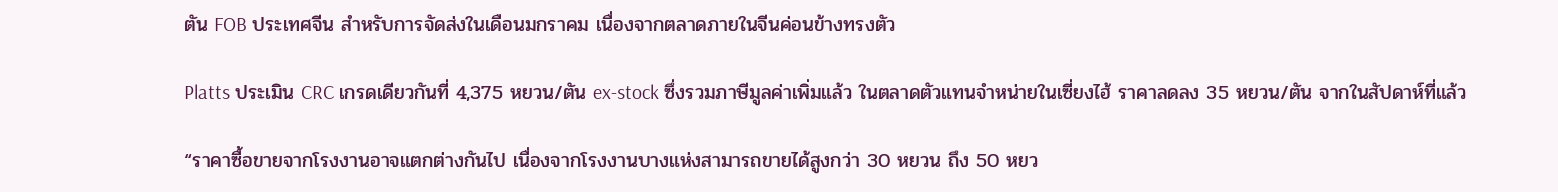ตัน FOB ประเทศจีน สำหรับการจัดส่งในเดือนมกราคม เนื่องจากตลาดภายในจีนค่อนข้างทรงตัว

Platts ประเมิน CRC เกรดเดียวกันที่ 4,375 หยวน/ตัน ex-stock ซึ่งรวมภาษีมูลค่าเพิ่มแล้ว ในตลาดตัวแทนจำหน่ายในเซี่ยงไฮ้ ราคาลดลง 35 หยวน/ตัน จากในสัปดาห์ที่แล้ว

“ราคาซื้อขายจากโรงงานอาจแตกต่างกันไป เนื่องจากโรงงานบางแห่งสามารถขายได้สูงกว่า 30 หยวน ถึง 50 หยว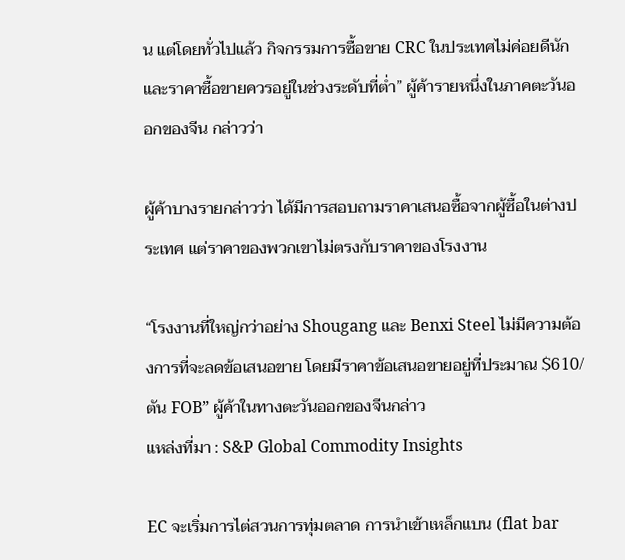น แต่โดยทั่วไปแล้ว กิจกรรมการซื้อขาย CRC ในประเทศไม่ค่อยดีนัก และราคาซื้อขายควรอยู่ในช่วงระดับที่ต่ำ” ผู้ค้ารายหนึ่งในภาคตะวันออกของจีน กล่าวว่า

ผู้ค้าบางรายกล่าวว่า ได้มีการสอบถามราคาเสนอซื้อจากผู้ซื้อในต่างประเทศ แต่ราคาของพวกเขาไม่ตรงกับราคาของโรงงาน

“โรงงานที่ใหญ่กว่าอย่าง Shougang และ Benxi Steel ไม่มีความต้องการที่จะลดข้อเสนอขาย โดยมีราคาข้อเสนอขายอยู่ที่ประมาณ $610/ตัน FOB” ผู้ค้าในทางตะวันออกของจีนกล่าว
แหล่งที่มา : S&P Global Commodity Insights

EC จะเริ่มการไต่สวนการทุ่มตลาด การนำเข้าเหล็กแบน (flat bar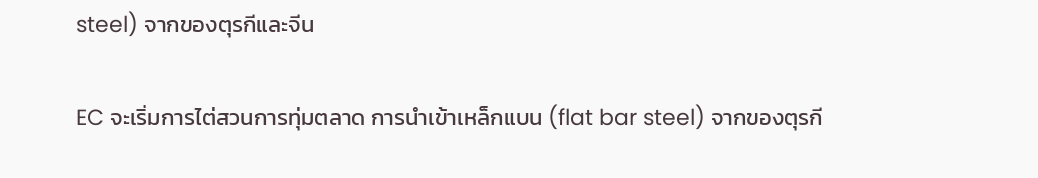steel) จากของตุรกีและจีน

EC จะเริ่มการไต่สวนการทุ่มตลาด การนำเข้าเหล็กแบน (flat bar steel) จากของตุรกี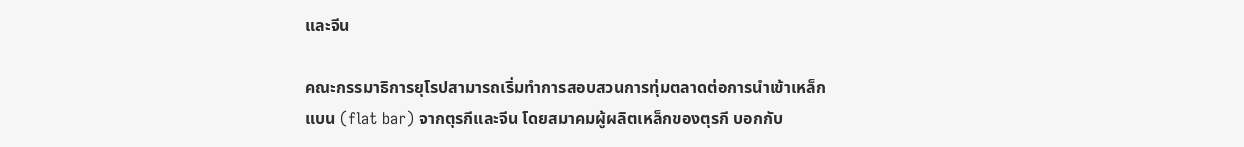และจีน

คณะกรรมาธิการยุโรปสามารถเริ่มทำการสอบสวนการทุ่มตลาดต่อการนำเข้าเหล็กแบน (flat bar) จากตุรกีและจีน โดยสมาคมผู้ผลิตเหล็กของตุรกี บอกกับ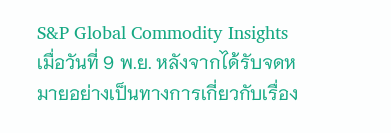S&P Global Commodity Insights เมื่อวันที่ 9 พ.ย. หลังจากได้รับจดหมายอย่างเป็นทางการเกี่ยวกับเรื่อง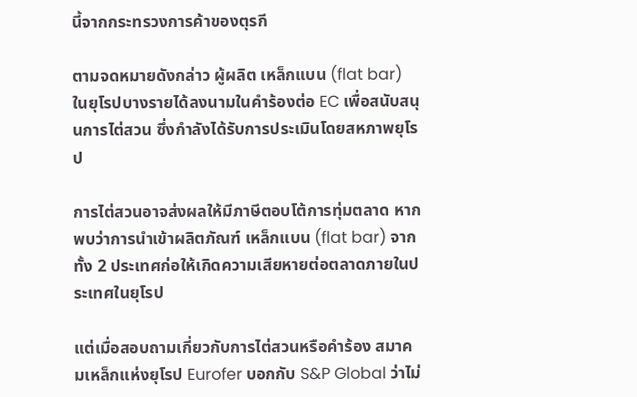นี้จากกระทรวงการค้าของตุรกี

ตามจดหมายดังกล่าว ผู้ผลิต เหล็กแบน (flat bar) ในยุโรปบางรายได้ลงนามในคำร้องต่อ EC เพื่อสนับสนุนการไต่สวน ซึ่งกำลังได้รับการประเมินโดยสหภาพยุโรป

การไต่สวนอาจส่งผลให้มีภาษีตอบโต้การทุ่มตลาด หากพบว่าการนำเข้าผลิตภัณฑ์ เหล็กแบน (flat bar) จากทั้ง 2 ประเทศก่อให้เกิดความเสียหายต่อตลาดภายในประเทศในยุโรป

แต่เมื่อสอบถามเกี่ยวกับการไต่สวนหรือคำร้อง สมาคมเหล็กแห่งยุโรป Eurofer บอกกับ S&P Global ว่าไม่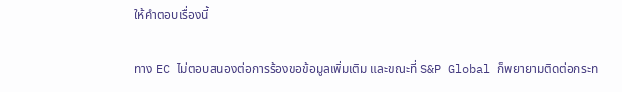ให้คำตอบเรื่องนี้

ทาง EC ไม่ตอบสนองต่อการร้องขอข้อมูลเพิ่มเติม และขณะที่ S&P Global ก็พยายามติดต่อกระท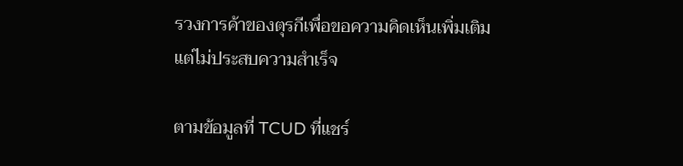รวงการค้าของตุรกีเพื่อขอความคิดเห็นเพิ่มเติม แต่ไม่ประสบความสำเร็จ

ตามข้อมูลที่ TCUD ที่แชร์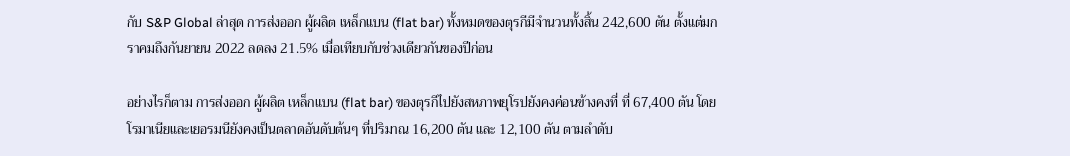กับ S&P Global ล่าสุด การส่งออก ผู้ผลิต เหล็กแบน (flat bar) ทั้งหมดของตุรกีมีจำนวนทั้งสิ้น 242,600 ตัน ตั้งแต่มกราคมถึงกันยายน 2022 ลดลง 21.5% เมื่อเทียบกับช่วงเดียวกันของปีก่อน

อย่างไรก็ตาม การส่งออก ผู้ผลิต เหล็กแบน (flat bar) ของตุรกีไปยังสหภาพยุโรปยังคงค่อนข้างคงที่ ที่ 67,400 ตัน โดยโรมาเนียและเยอรมนียังคงเป็นตลาดอันดับต้นๆ ที่ปริมาณ 16,200 ตัน และ 12,100 ตัน ตามลำดับ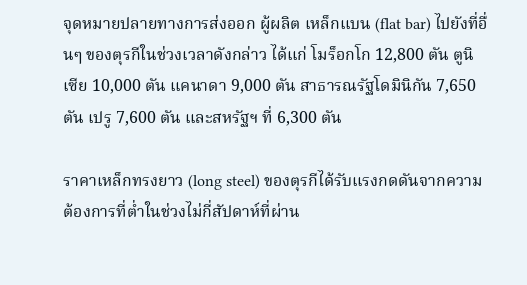จุดหมายปลายทางการส่งออก ผู้ผลิต เหล็กแบน (flat bar) ไปยังที่อื่นๆ ของตุรกีในช่วงเวลาดังกล่าว ได้แก่ โมร็อกโก 12,800 ตัน ตูนิเซีย 10,000 ตัน แคนาดา 9,000 ตัน สาธารณรัฐโดมินิกัน 7,650 ตัน เปรู 7,600 ตัน และสหรัฐฯ ที่ 6,300 ตัน

ราคาเหล็กทรงยาว (long steel) ของตุรกีได้รับแรงกดดันจากความต้องการที่ต่ำในช่วงไม่กี่สัปดาห์ที่ผ่าน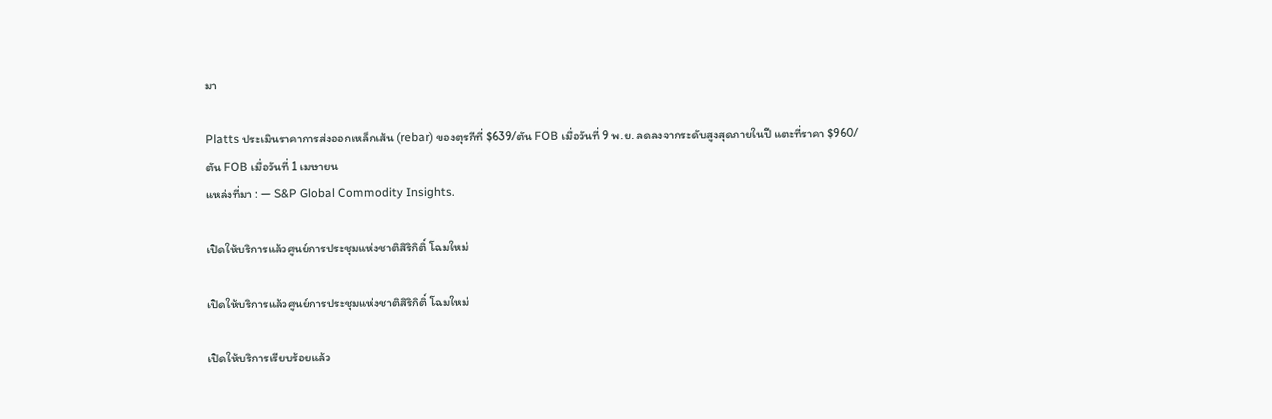มา

Platts ประเมินราคาการส่งออกเหล็กเส้น (rebar) ของตุรกีที่ $639/ตัน FOB เมื่อวันที่ 9 พ.ย. ลดลงจากระดับสูงสุดภายในปี แตะที่ราคา $960/ตัน FOB เมื่อวันที่ 1 เมษายน
แหล่งที่มา : — S&P Global Commodity Insights.

เปิดให้บริการแล้วศูนย์การประชุมแห่งชาติสิริกิติ์ โฉมใหม่

เปิดให้บริการแล้วศูนย์การประชุมแห่งชาติสิริกิติ์ โฉมใหม่

เปิดให้บริการเรียบร้อยแล้ว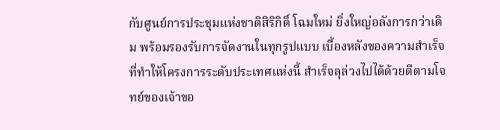กับศูนย์การประชุมแห่งชาติสิริกิติ์ โฉมใหม่ ยิ่งใหญ่อลังการกว่าเดิม พร้อมรองรับการจัดงานในทุกรูปแบบ เบื้องหลังของความสำเร็จที่ทำให้โครงการระดับประเทศแห่งนี้ สำเร็จลุล่วงไปได้ด้วยดีตามโจทย์ของเจ้าขอ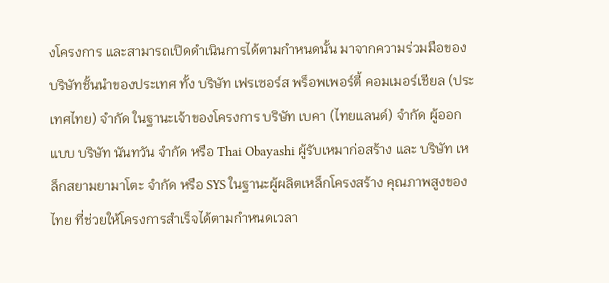งโครงการ และสามารถเปิดดำเนินการได้ตามกำหนดนั้น มาจากความร่วมมือของบริษัทชั้นนำของประเทศ ทั้ง บริษัท เฟรเซอร์ส พร็อพเพอร์ตี้ คอมเมอร์เชียล (ประเทศไทย) จำกัด ในฐานะเจ้าของโครงการ บริษัท เบคา (ไทยแลนด์) จำกัด ผู้ออกแบบ บริษัท นันทวัน จำกัด หรือ Thai Obayashi ผู้รับเหมาก่อสร้าง และ บริษัท เหล็กสยามยามาโตะ จำกัด หรือ SYS ในฐานะผู้ผลิตเหล็กโครงสร้าง คุณภาพสูงของไทย ที่ช่วยให้โครงการสำเร็จได้ตามกำหนดเวลา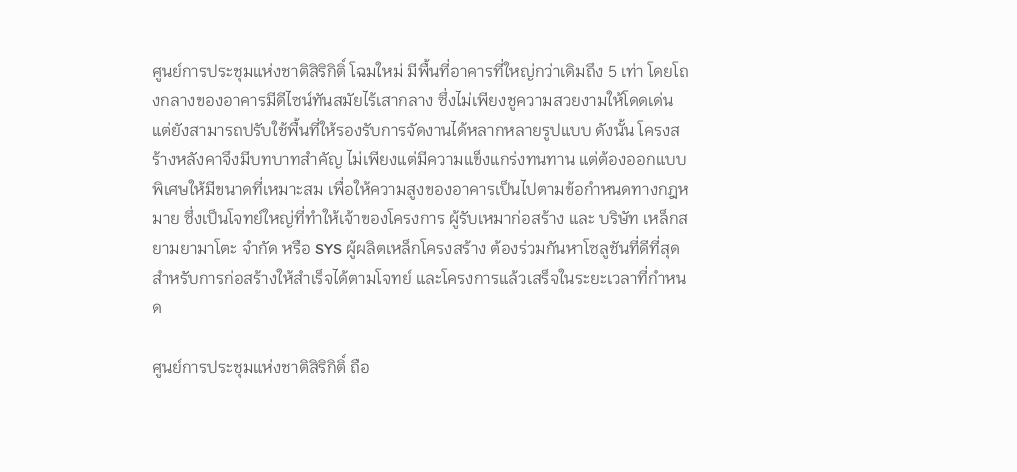ศูนย์การประชุมแห่งชาติสิริกิติ์ โฉมใหม่ มีพื้นที่อาคารที่ใหญ่กว่าเดิมถึง 5 เท่า โดยโถงกลางของอาคารมีดีไซน์ทันสมัยไร้เสากลาง ซึ่งไม่เพียงชูความสวยงามให้โดดเด่น แต่ยังสามารถปรับใช้พื้นที่ให้รองรับการจัดงานได้หลากหลายรูปแบบ ดังนั้น โครงสร้างหลังคาจึงมีบทบาทสำคัญ ไม่เพียงแต่มีความแข็งแกร่งทนทาน แต่ต้องออกแบบพิเศษให้มีขนาดที่เหมาะสม เพื่อให้ความสูงของอาคารเป็นไปตามข้อกำหนดทางกฎหมาย ซึ่งเป็นโจทย์ใหญ่ที่ทำให้เจ้าของโครงการ ผู้รับเหมาก่อสร้าง และ บริษัท เหล็กสยามยามาโตะ จำกัด หรือ SYS ผู้ผลิตเหล็กโครงสร้าง ต้องร่วมกันหาโซลูชันที่ดีที่สุดสำหรับการก่อสร้างให้สำเร็จได้ตามโจทย์ และโครงการแล้วเสร็จในระยะเวลาที่กำหนด

ศูนย์การประชุมแห่งชาติสิริกิติ์ ถือ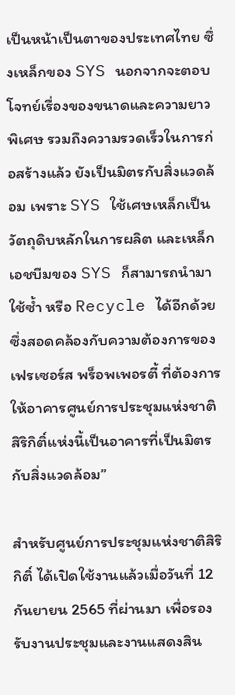เป็นหน้าเป็นตาของประเทศไทย ซึ่งเหล็กของ SYS นอกจากจะตอบโจทย์เรื่องของขนาดและความยาวพิเศษ รวมถึงความรวดเร็วในการก่อสร้างแล้ว ยังเป็นมิตรกับสิ่งแวดล้อม เพราะ SYS ใช้เศษเหล็กเป็นวัตถุดิบหลักในการผลิต และเหล็กเอชบีมของ SYS ก็สามารถนำมาใช้ซ้ำ หรือ Recycle ได้อีกด้วย ซึ่งสอดคล้องกับความต้องการของ เฟรเซอร์ส พร็อพเพอรตี้ ที่ต้องการให้อาคารศูนย์การประชุมแห่งชาติสิริกิติ์แห่งนี้เป็นอาคารที่เป็นมิตรกับสิ่งแวดล้อม”

สำหรับศูนย์การประชุมแห่งชาติสิริกิติ์ ได้เปิดใช้งานแล้วเมื่อวันที่ 12 กันยายน 2565 ที่ผ่านมา เพื่อรองรับงานประชุมและงานแสดงสิน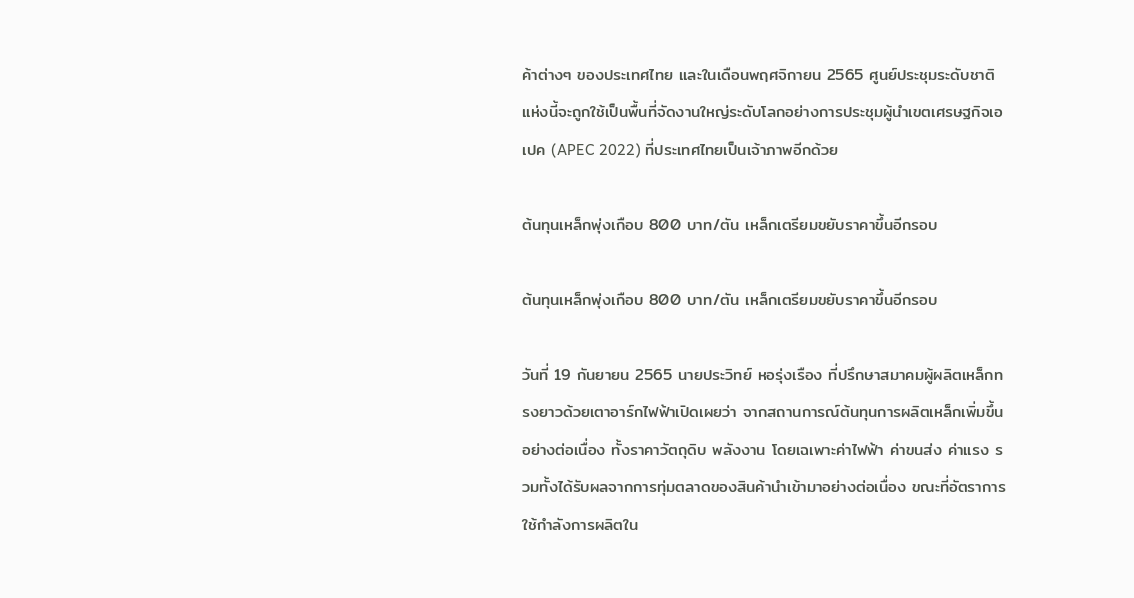ค้าต่างๆ ของประเทศไทย และในเดือนพฤศจิกายน 2565 ศูนย์ประชุมระดับชาติแห่งนี้จะถูกใช้เป็นพื้นที่จัดงานใหญ่ระดับโลกอย่างการประชุมผู้นำเขตเศรษฐกิจเอเปค (APEC 2022) ที่ประเทศไทยเป็นเจ้าภาพอีกด้วย

ต้นทุนเหล็กพุ่งเกือบ 800 บาท/ตัน เหล็กเตรียมขยับราคาขึ้นอีกรอบ

ต้นทุนเหล็กพุ่งเกือบ 800 บาท/ตัน เหล็กเตรียมขยับราคาขึ้นอีกรอบ

วันที่ 19 กันยายน 2565 นายประวิทย์ หอรุ่งเรือง ที่ปรึกษาสมาคมผู้ผลิตเหล็กทรงยาวด้วยเตาอาร์กไฟฟ้าเปิดเผยว่า จากสถานการณ์ต้นทุนการผลิตเหล็กเพิ่มขึ้นอย่างต่อเนื่อง ทั้งราคาวัตถุดิบ พลังงาน โดยเฉเพาะค่าไฟฟ้า ค่าขนส่ง ค่าแรง รวมทั้งได้รับผลจากการทุ่มตลาดของสินค้านำเข้ามาอย่างต่อเนื่อง ขณะที่อัตราการใช้กำลังการผลิตใน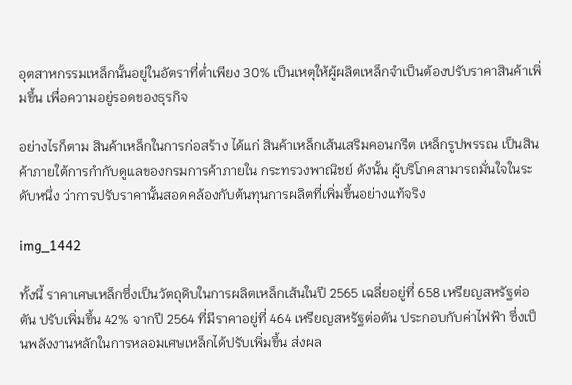อุตสาหกรรมเหล็กนั้นอยู่ในอัตราที่ต่ำเพียง 30% เป็นเหตุให้ผู้ผลิตเหล็กจำเป็นต้องปรับราคาสินค้าเพิ่มขึ้น เพื่อความอยู่รอดของธุรกิจ

อย่างไรก็ตาม สินค้าเหล็กในการก่อสร้าง ได้แก่ สินค้าเหล็กเส้นเสริมคอนกรีต เหล็กรูปพรรณ เป็นสินค้าภายใต้การกำกับดูแลของกรมการค้าภายใน กระทรวงพาณิชย์ ดังนั้น ผู้บริโภคสามารถมั่นใจในระดับหนึ่ง ว่าการปรับราคานั้นสอดคล้องกับต้นทุนการผลิตที่เพิ่มขึ้นอย่างแท้จริง

img_1442

ทั้งนี้ ราคาเศษเหล็กซึ่งเป็นวัตถุดิบในการผลิตเหล็กเส้นในปี 2565 เฉลี่ยอยู่ที่ 658 เหรียญสหรัฐต่อตัน ปรับเพิ่มขึ้น 42% จากปี 2564 ที่มีราคาอยู่ที่ 464 เหรียญสหรัฐต่อตัน ประกอบกับค่าไฟฟ้า ซึ่งเป็นพลังงานหลักในการหลอมเศษเหล็กได้ปรับเพิ่มขึ้น ส่งผล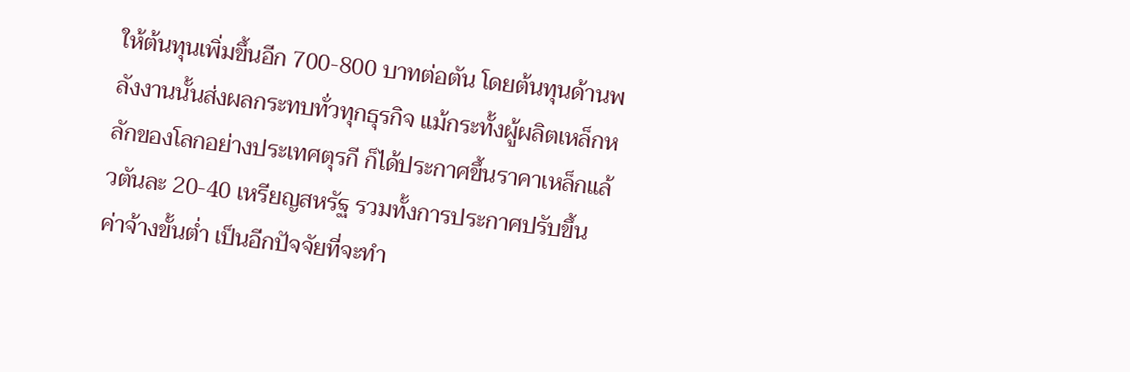ให้ต้นทุนเพิ่มขึ้นอีก 700-800 บาทต่อตัน โดยต้นทุนด้านพลังงานนั้นส่งผลกระทบทั่วทุกธุรกิจ แม้กระทั้งผู้ผลิตเหล็กหลักของโลกอย่างประเทศตุรกี ก็ได้ประกาศขึ้นราคาเหล็กแล้วตันละ 20-40 เหรียญสหรัฐ รวมทั้งการประกาศปรับขึ้นค่าจ้างขั้นต่ำ เป็นอีกปัจจัยที่จะทำ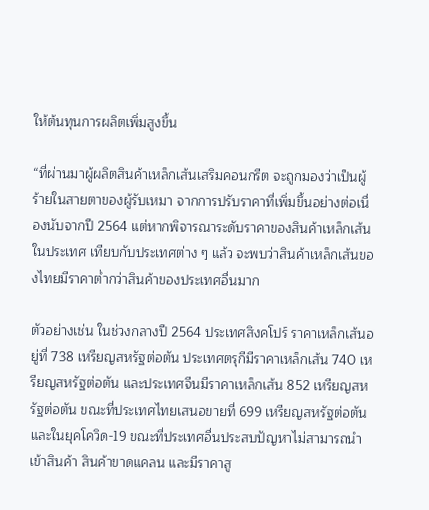ให้ต้นทุนการผลิตเพิ่มสูงขึ้น

“ที่ผ่านมาผู้ผลิตสินค้าเหล็กเส้นเสริมคอนกรีต จะถูกมองว่าเป็นผู้ร้ายในสายตาของผู้รับเหมา จากการปรับราคาที่เพิ่มขึ้นอย่างต่อเนื่องนับจากปี 2564 แต่หากพิจารณาระดับราคาของสินค้าเหล็กเส้นในประเทศ เทียบกับประเทศต่าง ๆ แล้ว จะพบว่าสินค้าเหล็กเส้นของไทยมีราคาต่ำกว่าสินค้าของประเทศอื่นมาก

ตัวอย่างเช่น ในช่วงกลางปี 2564 ประเทศสิงคโปร์ ราคาเหล็กเส้นอยู่ที่ 738 เหรียญสหรัฐต่อตัน ประเทศตรุกีมีราคาเหล็กเส้น 740 เหรียญสหรัฐต่อตัน และประเทศจีนมีราคาเหล็กเส้น 852 เหรียญสหรัฐต่อตัน ขณะที่ประเทศไทยเสนอขายที่ 699 เหรียญสหรัฐต่อตัน และในยุคโควิด-19 ขณะที่ประเทศอื่นประสบปัญหาไม่สามารถนำเข้าสินค้า สินค้าขาดแคลน และมีราคาสู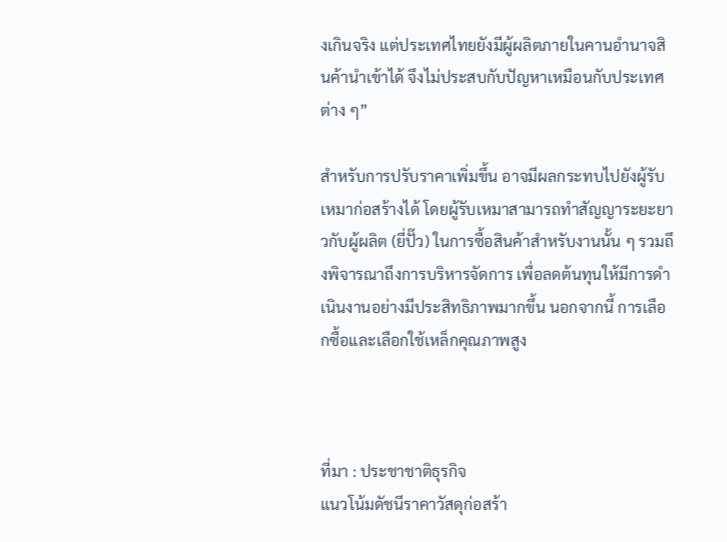งเกินจริง แต่ประเทศไทยยังมีผู้ผลิตภายในคานอำนาจสินค้านำเข้าได้ จึงไม่ประสบกับปัญหาเหมือนกับประเทศต่าง ๆ”

สำหรับการปรับราคาเพิ่มขึ้น อาจมีผลกระทบไปยังผู้รับเหมาก่อสร้างได้ โดยผู้รับเหมาสามารถทำสัญญาระยะยาวกับผู้ผลิต (ยี่ปั๊ว) ในการซื้อสินค้าสำหรับงานนั้น ๆ รวมถึงพิจารณาถึงการบริหารจัดการ เพื่อลดต้นทุนให้มีการดำเนินงานอย่างมีประสิทธิภาพมากขึ้น นอกจากนี้ การเลือกซื้อและเลือกใช้เหล็กคุณภาพสูง



ที่มา : ประชาชาติธุรกิจ
แนวโน้มดัชนีราคาวัสดุก่อสร้า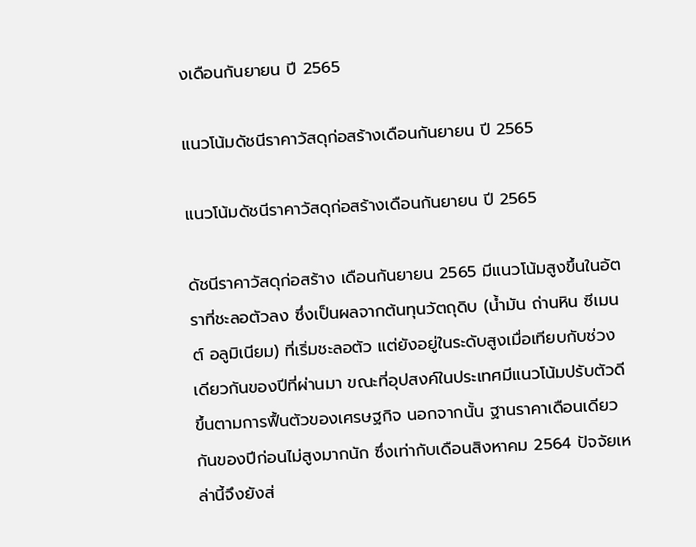งเดือนกันยายน ปี 2565

แนวโน้มดัชนีราคาวัสดุก่อสร้างเดือนกันยายน ปี 2565

แนวโน้มดัชนีราคาวัสดุก่อสร้างเดือนกันยายน ปี 2565

ดัชนีราคาวัสดุก่อสร้าง เดือนกันยายน 2565 มีแนวโน้มสูงขึ้นในอัตราที่ชะลอตัวลง ซึ่งเป็นผลจากต้นทุนวัตถุดิบ (น้ำมัน ถ่านหิน ซีเมนต์ อลูมิเนียม) ที่เริ่มชะลอตัว แต่ยังอยู่ในระดับสูงเมื่อเทียบกับช่วงเดียวกันของปีที่ผ่านมา ขณะที่อุปสงค์ในประเทศมีแนวโน้มปรับตัวดีขึ้นตามการฟื้นตัวของเศรษฐกิจ นอกจากนั้น ฐานราคาเดือนเดียวกันของปีก่อนไม่สูงมากนัก ซึ่งเท่ากับเดือนสิงหาคม 2564 ปัจจัยเหล่านี้จึงยังส่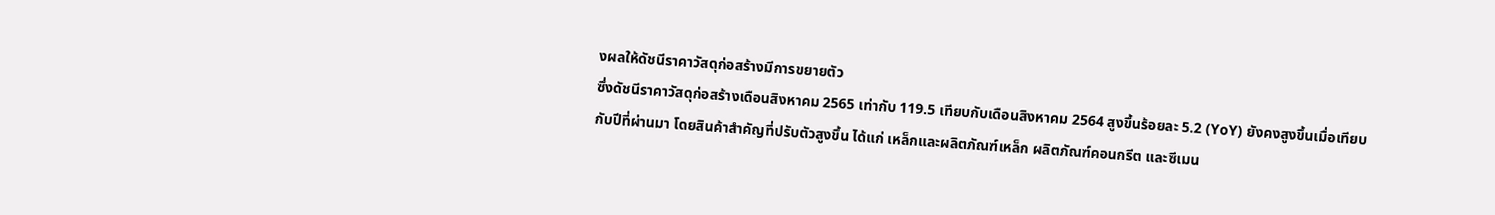งผลให้ดัชนีราคาวัสดุก่อสร้างมีการขยายตัว
ซึ่งดัชนีราคาวัสดุก่อสร้างเดือนสิงหาคม 2565 เท่ากับ 119.5 เทียบกับเดือนสิงหาคม 2564 สูงขึ้นร้อยละ 5.2 (YoY) ยังคงสูงขึ้นเมื่อเทียบกับปีที่ผ่านมา โดยสินค้าสำคัญที่ปรับตัวสูงขึ้น ได้แก่ เหล็กและผลิตภัณฑ์เหล็ก ผลิตภัณฑ์คอนกรีต และซีเมน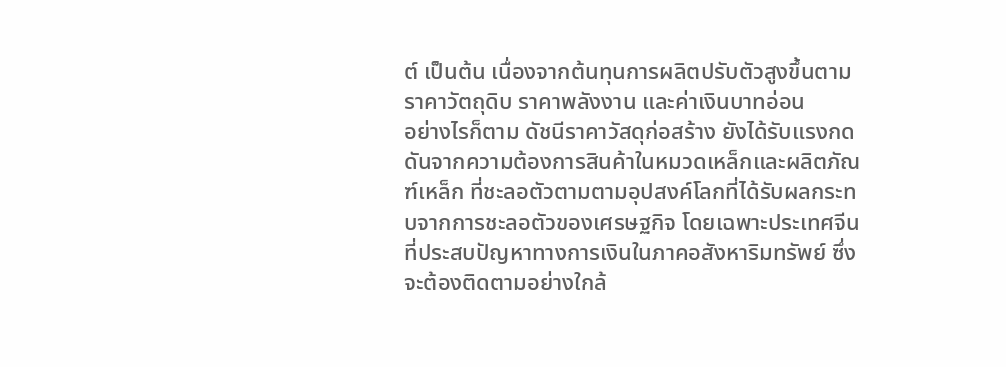ต์ เป็นต้น เนื่องจากต้นทุนการผลิตปรับตัวสูงขึ้นตามราคาวัตถุดิบ ราคาพลังงาน และค่าเงินบาทอ่อน
อย่างไรก็ตาม ดัชนีราคาวัสดุก่อสร้าง ยังได้รับแรงกดดันจากความต้องการสินค้าในหมวดเหล็กและผลิตภัณฑ์เหล็ก ที่ชะลอตัวตามตามอุปสงค์โลกที่ได้รับผลกระทบจากการชะลอตัวของเศรษฐกิจ โดยเฉพาะประเทศจีนที่ประสบปัญหาทางการเงินในภาคอสังหาริมทรัพย์ ซึ่งจะต้องติดตามอย่างใกล้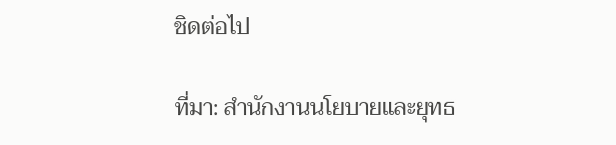ชิดต่อไป

ที่มา: สำนักงานนโยบายและยุทธ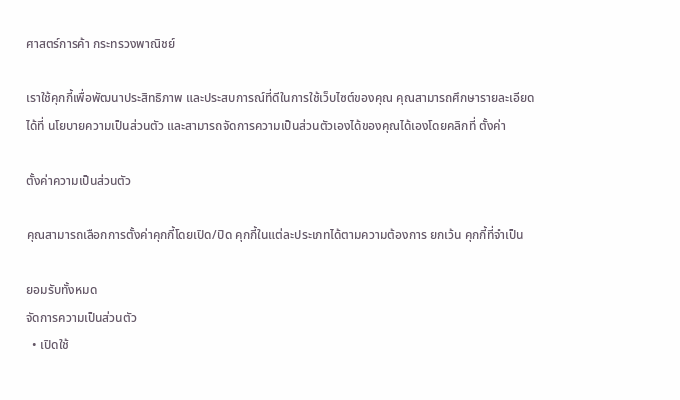ศาสตร์การค้า กระทรวงพาณิชย์

เราใช้คุกกี้เพื่อพัฒนาประสิทธิภาพ และประสบการณ์ที่ดีในการใช้เว็บไซต์ของคุณ คุณสามารถศึกษารายละเอียดได้ที่ นโยบายความเป็นส่วนตัว และสามารถจัดการความเป็นส่วนตัวเองได้ของคุณได้เองโดยคลิกที่ ตั้งค่า

ตั้งค่าความเป็นส่วนตัว

คุณสามารถเลือกการตั้งค่าคุกกี้โดยเปิด/ปิด คุกกี้ในแต่ละประเภทได้ตามความต้องการ ยกเว้น คุกกี้ที่จำเป็น

ยอมรับทั้งหมด
จัดการความเป็นส่วนตัว
  • เปิดใช้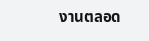งานตลอด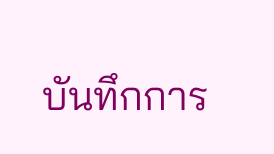บันทึกการ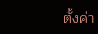ตั้งค่า